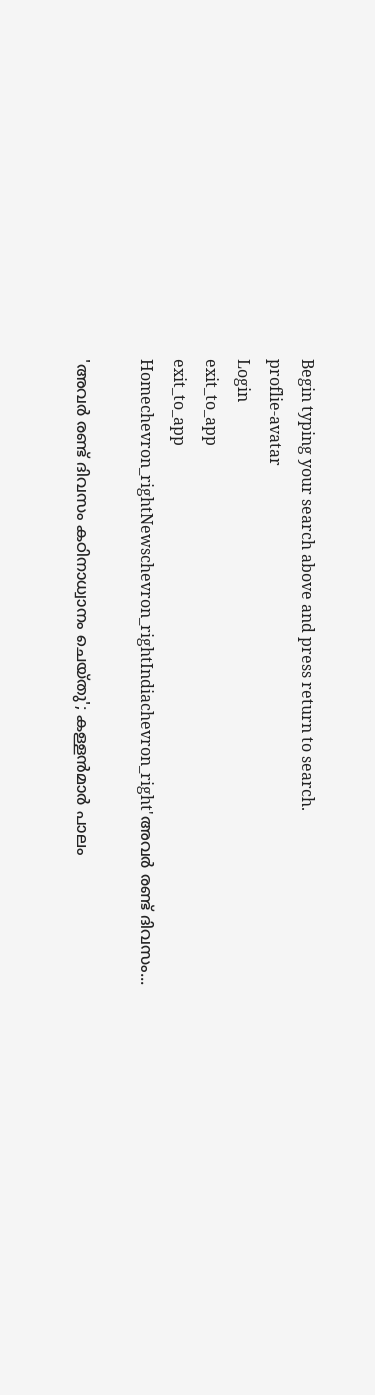Begin typing your search above and press return to search.
proflie-avatar
Login
exit_to_app
exit_to_app
Homechevron_rightNewschevron_rightIndiachevron_right'അവർ രണ്ട് ദിവസം...

'അവർ രണ്ട് ദിവസം കഠിനാധ്വാനം ചെയ്തു'; കള്ളൻമാർ പാലം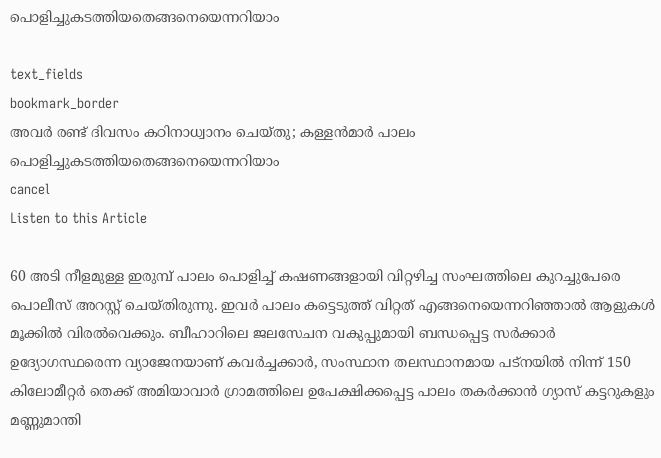പൊളിച്ചുകടത്തിയതെങ്ങനെയെന്നറിയാം

text_fields
bookmark_border
അവർ രണ്ട് ദിവസം കഠിനാധ്വാനം ചെയ്തു; കള്ളൻമാർ പാലം പൊളിച്ചുകടത്തിയതെങ്ങനെയെന്നറിയാം
cancel
Listen to this Article

60 അടി നീളമുള്ള ഇരുമ്പ് പാലം പൊളിച്ച് കഷണങ്ങളായി വിറ്റഴിച്ച സംഘത്തിലെ കുറച്ചുപേരെ പൊലീസ് അറസ്റ്റ് ചെയ്തിരുന്നു. ഇവർ പാലം കട്ടെടുത്ത് വിറ്റത് എങ്ങനെയെന്നറിഞ്ഞാൽ ആളുകൾ മൂക്കിൽ വിരൽവെക്കും. ബീഹാറിലെ ജലസേചന വകുപ്പുമായി ബന്ധപ്പെട്ട സർക്കാർ ഉദ്യോഗസ്ഥരെന്ന വ്യാജേനയാണ് കവർച്ചക്കാർ, സംസ്ഥാന തലസ്ഥാനമായ പട്‌നയിൽ നിന്ന് 150 കിലോമീറ്റർ തെക്ക് അമിയാവാർ ഗ്രാമത്തിലെ ഉപേക്ഷിക്കപ്പെട്ട പാലം തകർക്കാൻ ഗ്യാസ് കട്ടറുകളും മണ്ണുമാന്തി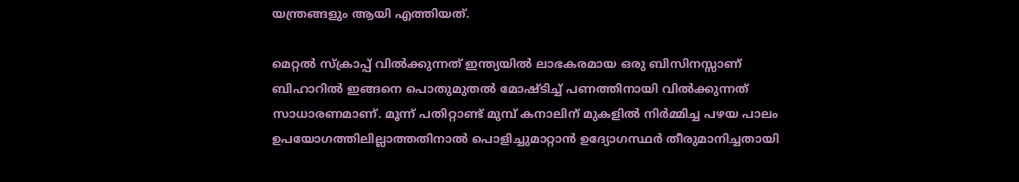യന്ത്രങ്ങളും ആയി എത്തിയത്.

മെറ്റൽ സ്ക്രാപ്പ് വിൽക്കുന്നത് ഇന്ത്യയിൽ ലാഭകരമായ ഒരു ബിസിനസ്സാണ് ബിഹാറിൽ ഇങ്ങനെ പൊതുമുതൽ മോഷ്ടിച്ച് പണത്തിനായി വിൽക്കുന്നത് സാധാരണമാണ്. മൂന്ന് പതിറ്റാണ്ട് മുമ്പ് കനാലിന് മുകളിൽ നിർമ്മിച്ച പഴയ പാലം ഉപയോഗത്തിലില്ലാത്തതിനാൽ പൊളിച്ചുമാറ്റാൻ ഉദ്യോഗസ്ഥർ തീരുമാനിച്ചതായി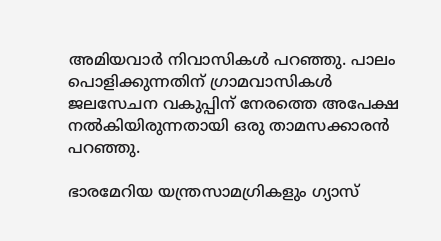അമിയവാർ നിവാസികൾ പറഞ്ഞു. പാലം പൊളിക്കുന്നതിന് ഗ്രാമവാസികൾ ജലസേചന വകുപ്പിന് നേരത്തെ അപേക്ഷ നൽകിയിരുന്നതായി ഒരു താമസക്കാരൻ പറഞ്ഞു.

ഭാരമേറിയ യന്ത്രസാമഗ്രികളും ഗ്യാസ്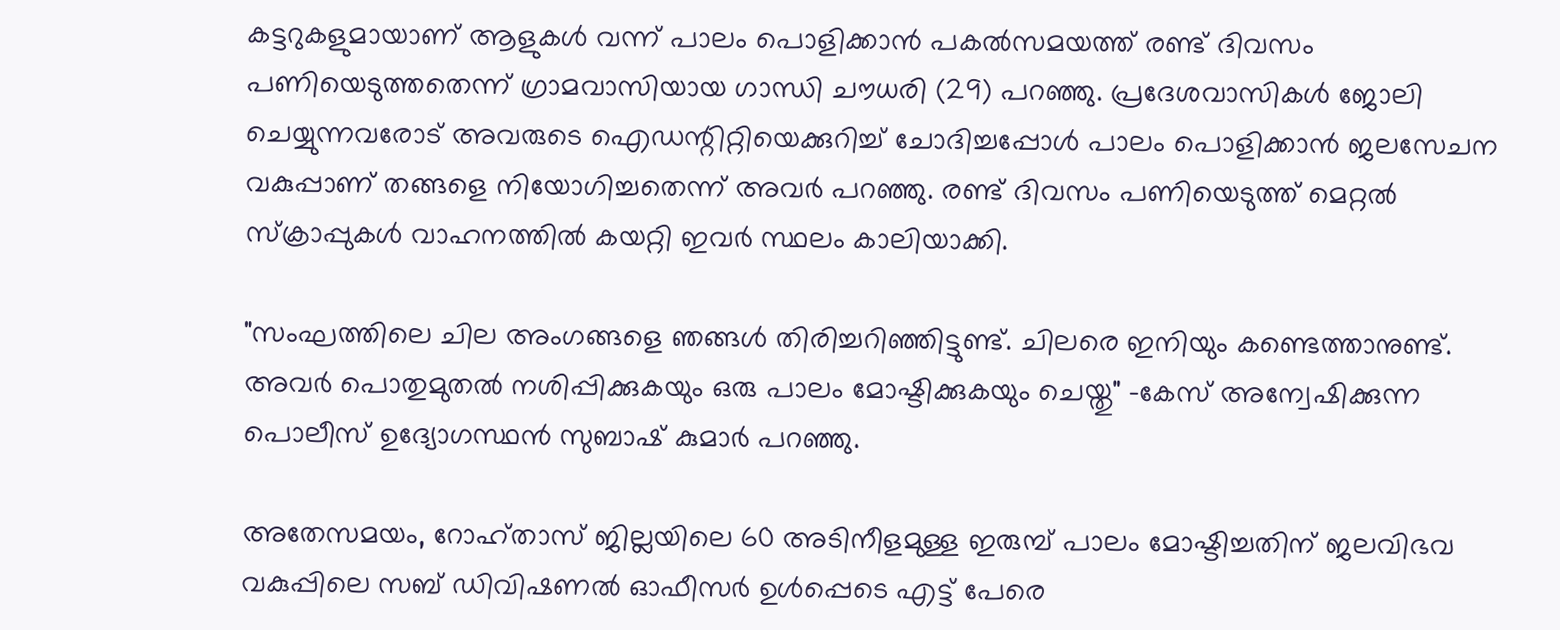കട്ടറുകളുമായാണ് ആളുകൾ വന്ന് പാലം പൊളിക്കാൻ പകൽസമയത്ത് രണ്ട് ദിവസം പണിയെടുത്തതെന്ന് ഗ്രാമവാസിയായ ഗാന്ധി ചൗധരി (29) പറഞ്ഞു. പ്രദേശവാസികൾ ജോലി ചെയ്യുന്നവരോട് അവരുടെ ഐഡന്റിറ്റിയെക്കുറിച്ച് ചോദിച്ചപ്പോൾ പാലം പൊളിക്കാൻ ജലസേചന വകുപ്പാണ് തങ്ങളെ നിയോഗിച്ചതെന്ന് അവർ പറഞ്ഞു. രണ്ട് ദിവസം പണിയെടുത്ത് മെറ്റൽ സ്ക്രാപ്പുകൾ വാഹനത്തിൽ കയറ്റി ഇവർ സ്ഥലം കാലിയാക്കി.

"സംഘത്തിലെ ചില അംഗങ്ങളെ ഞങ്ങൾ തിരിച്ചറിഞ്ഞിട്ടുണ്ട്. ചിലരെ ഇനിയും കണ്ടെത്താനുണ്ട്. അവർ പൊതുമുതൽ നശിപ്പിക്കുകയും ഒരു പാലം മോഷ്ടിക്കുകയും ചെയ്തു" -കേസ് അന്വേഷിക്കുന്ന പൊലീസ് ഉദ്യോഗസ്ഥൻ സുബാഷ് കുമാർ പറഞ്ഞു.

അതേസമയം, റോഹ്താസ് ജില്ലയിലെ 60 അടിനീളമുള്ള ഇരുമ്പ് പാലം മോഷ്ടിച്ചതിന് ജലവിഭവ വകുപ്പിലെ സബ് ഡിവിഷണൽ ഓഫീസർ ഉൾപ്പെടെ എട്ട് പേരെ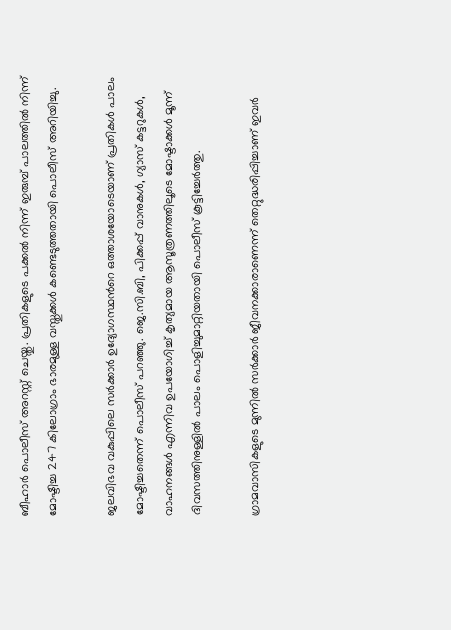ബീഹാർ പൊലീസ് അറസ്റ്റ് ചെയ്തു. പ്രതികളുടെ പക്കൽ നിന്ന് ഇരുമ്പ് പാലത്തിൽ നിന്ന് മോഷ്ടിച്ച 247 കിലോഗ്രാം ഭാരമുള്ള വസ്തുക്കൾ കണ്ടെടുത്തതായി പൊലീസ് അറിയിച്ചു.

ജലവിഭവ വകുപ്പിലെ സർക്കാർ ഉദ്യോഗസ്ഥന്‍റെ ഒത്താശയോടെയാണ് പ്രതികൾ പാലം മോഷ്ടിച്ചതെന്ന് പൊലീസ് പറഞ്ഞു. ജെ.സി.ബി, പിക്കപ്പ് വാനുകൾ, ഗ്യാസ് കട്ടറുകൾ, വാഹനങ്ങൾ എന്നിവ ഉപയോഗിച്ച് കൃത്യമായ ആസൂത്രണത്തിലൂടെ മോഷ്ടാക്കൾ മൂന്ന് ദിവസത്തിനുള്ളിൽ പാലം പൊളിച്ചുമാറ്റിയതായി പൊലീസ് കൂട്ടിച്ചേർത്തു.

ഗ്രാമവാസികളുടെ മുന്നിൽ സർക്കാർ ജീവനക്കാരാണെന്ന് തെറ്റുദ്ധരിപ്പിച്ചാണ് ഇവർ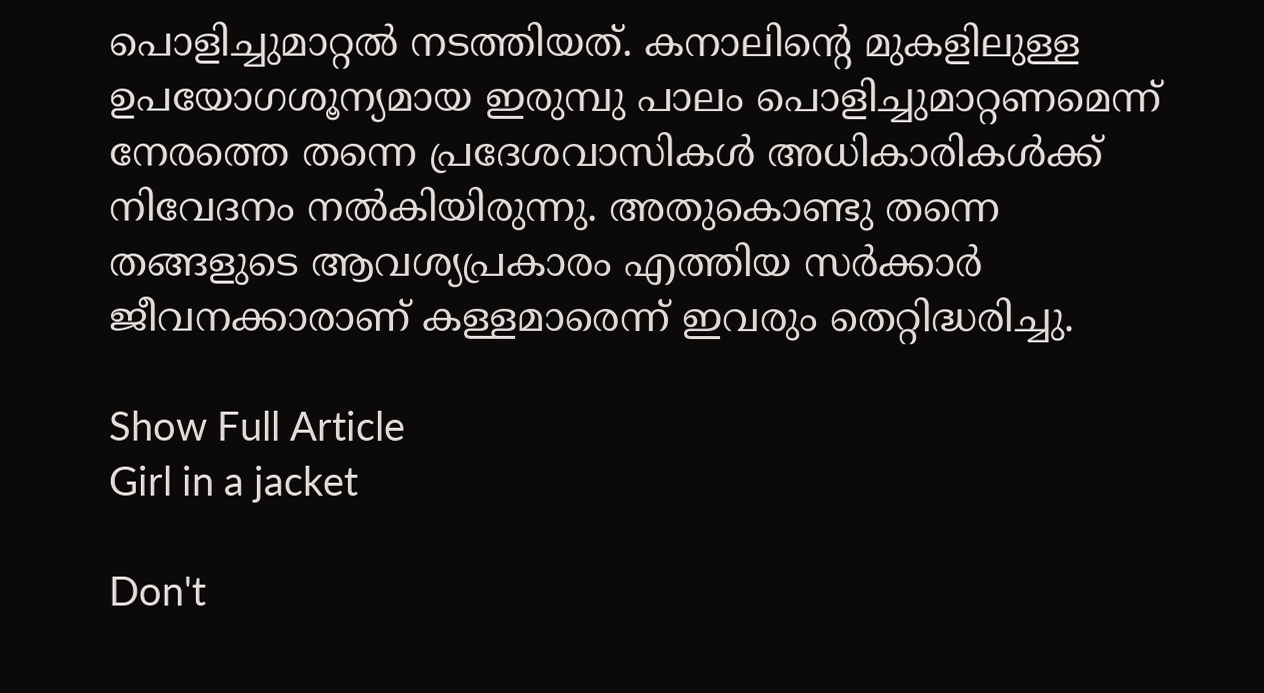പൊളിച്ചുമാറ്റൽ നടത്തിയത്. കനാലിന്‍റെ മുകളിലുള്ള ഉപയോഗശൂന്യമായ ഇരുമ്പു പാലം പൊളിച്ചുമാറ്റണമെന്ന് നേരത്തെ തന്നെ പ്രദേശവാസികൾ അധികാരികൾക്ക് നിവേദനം നൽകിയിരുന്നു. അതുകൊണ്ടു തന്നെ തങ്ങളുടെ ആവശ്യപ്രകാരം എത്തിയ സർക്കാർ ജീവനക്കാരാണ് കള്ളമാരെന്ന് ഇവരും തെറ്റിദ്ധരിച്ചു.

Show Full Article
Girl in a jacket

Don't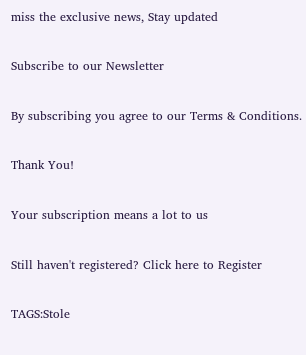miss the exclusive news, Stay updated

Subscribe to our Newsletter

By subscribing you agree to our Terms & Conditions.

Thank You!

Your subscription means a lot to us

Still haven't registered? Click here to Register

TAGS:Stole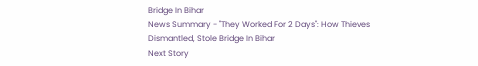Bridge In Bihar
News Summary - "They Worked For 2 Days": How Thieves Dismantled, Stole Bridge In Bihar
Next Story